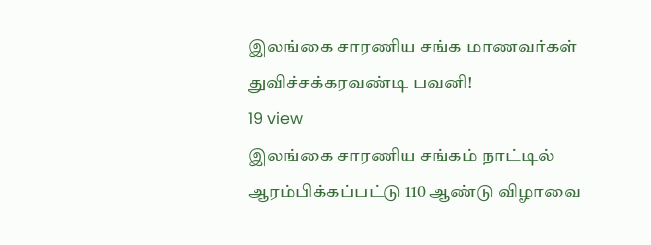இலங்கை சாரணிய சங்க மாணவர்கள் துவிச்சக்கரவண்டி பவனி!
19 view
இலங்கை சாரணிய சங்கம் நாட்டில் ஆரம்பிக்கப்பட்டு 110 ஆண்டு விழாவை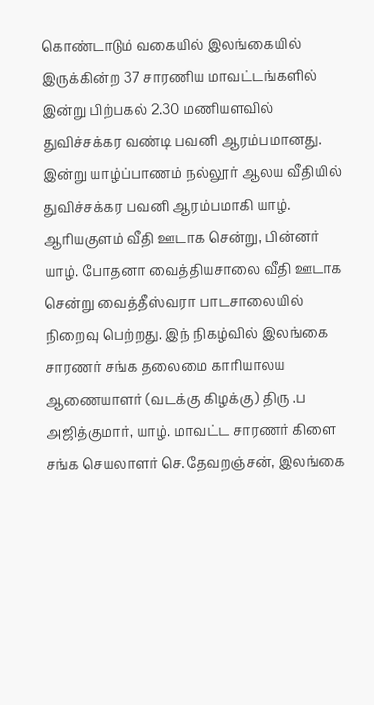கொண்டாடும் வகையில் இலங்கையில் இருக்கின்ற 37 சாரணிய மாவட்டங்களில் இன்று பிற்பகல் 2.30 மணியளவில் துவிச்சக்கர வண்டி பவனி ஆரம்பமானது. இன்று யாழ்ப்பாணம் நல்லூர் ஆலய வீதியில் துவிச்சக்கர பவனி ஆரம்பமாகி யாழ். ஆரியகுளம் வீதி ஊடாக சென்று, பின்னர் யாழ். போதனா வைத்தியசாலை வீதி ஊடாக சென்று வைத்தீஸ்வரா பாடசாலையில் நிறைவு பெற்றது. இந் நிகழ்வில் இலங்கை சாரணர் சங்க தலைமை காரியாலய ஆணையாளர் (வடக்கு கிழக்கு) திரு .ப அஜித்குமார், யாழ். மாவட்ட சாரணர் கிளை சங்க செயலாளர் செ.தேவறஞ்சன், இலங்கை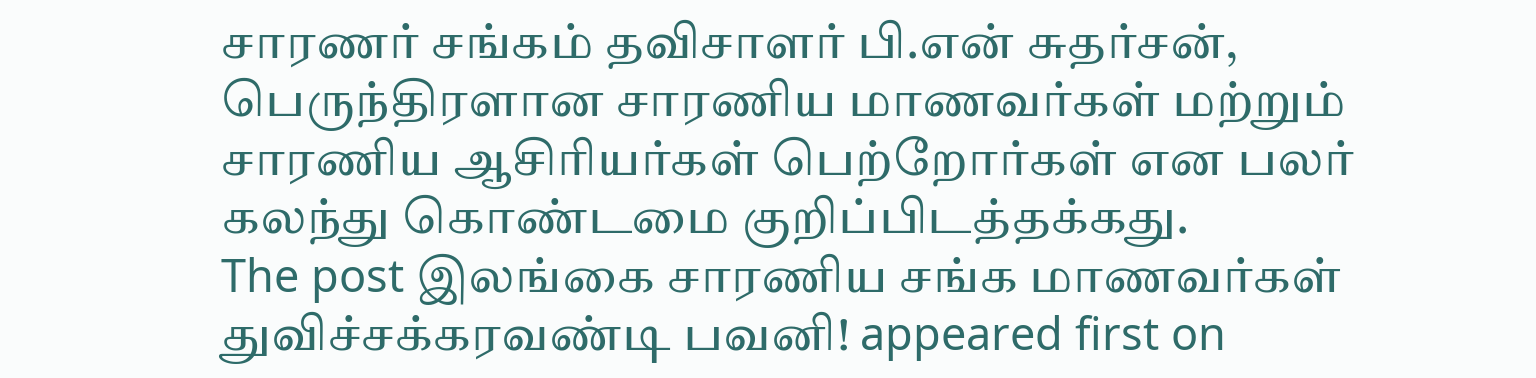சாரணர் சங்கம் தவிசாளர் பி.என் சுதர்சன், பெருந்திரளான சாரணிய மாணவர்கள் மற்றும் சாரணிய ஆசிரியர்கள் பெற்றோர்கள் என பலர் கலந்து கொண்டமை குறிப்பிடத்தக்கது.
The post இலங்கை சாரணிய சங்க மாணவர்கள் துவிச்சக்கரவண்டி பவனி! appeared first on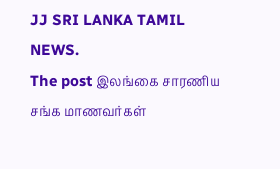JJ SRI LANKA TAMIL NEWS.
The post இலங்கை சாரணிய சங்க மாணவர்கள்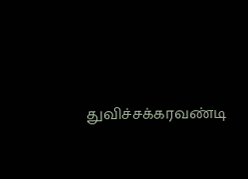துவிச்சக்கரவண்டி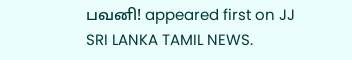பவனி! appeared first on JJ SRI LANKA TAMIL NEWS.